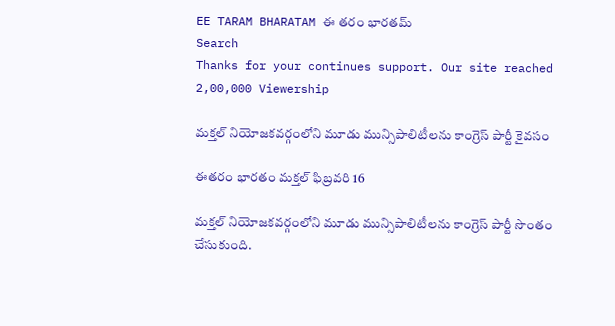EE TARAM BHARATAM ఈ తరం భారతమ్
Search
Thanks for your continues support. Our site reached 2,00,000 Viewership

మక్తల్ నియోజకవర్గంలోని మూడు మున్సిపాలిటీలను కాంగ్రెస్ పార్టీ కైవసం

ఈతరం భారతం మక్తల్ ఫిబ్రవరి 16

మక్తల్ నియోజకవర్గంలోని మూడు మున్సిపాలిటీలను కాంగ్రెస్ పార్టీ సొంతం చేసుకుంది.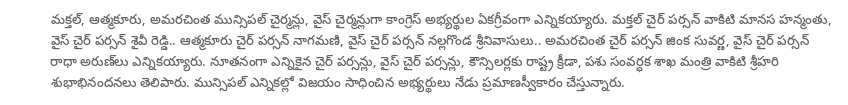మక్తల్, ఆత్మకూరు, అమరచింత మున్సిపల్ చైర్మన్లు, వైస్ చైర్మన్లు‌గా కాంగ్రెస్ అభ్యర్థుల ఏకగ్రీవంగా ఎన్నికయ్యారు. మక్తల్ చైర్ పర్సన్ వాకిటి మానస హన్మంతు, వైస్ చైర్ పర్సన్ శైవీ రెడ్డి.. ఆత్మకూరు చైర్ పర్సన్ నాగమణి, వైస్ చైర్ పర్సన్ నల్లగొండ శ్రీనివాసులు.. అమరచింత చైర్ పర్సన్ జింక సువర్ణ, వైస్ చైర్ పర్సన్ రాధా అరుణ్‌లు ఎన్నికయ్యారు. నూతనంగా ఎన్నికైన చైర్ పర్సన్లు, వైస్ చైర్ పర్సన్లు, కౌన్సిలర్లకు రాష్ట్ర క్రీడా, పశు సంవర్ధక శాఖ మంత్రి వాకిటి శ్రీహరి శుభాభినందనలు తెలిపారు. మున్సిపల్ ఎన్నికల్లో విజయం సాధించిన అభ్యర్థులు నేడు ప్రమాణస్వీకారం చేస్తున్నారు.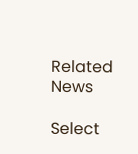Related News

Select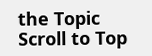the Topic
Scroll to Top